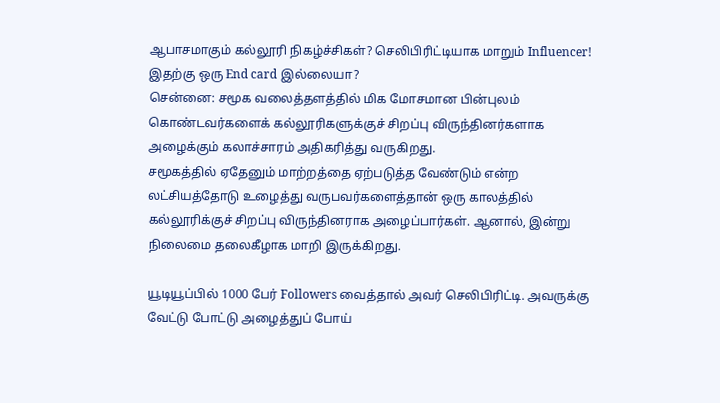ஆபாசமாகும் கல்லூரி நிகழ்ச்சிகள்? செலிபிரிட்டியாக மாறும் Influencer! இதற்கு ஒரு End card இல்லையா?
சென்னை: சமூக வலைத்தளத்தில் மிக மோசமான பின்புலம் கொண்டவர்களைக் கல்லூரிகளுக்குச் சிறப்பு விருந்தினர்களாக அழைக்கும் கலாச்சாரம் அதிகரித்து வருகிறது.
சமூகத்தில் ஏதேனும் மாற்றத்தை ஏற்படுத்த வேண்டும் என்ற லட்சியத்தோடு உழைத்து வருபவர்களைத்தான் ஒரு காலத்தில் கல்லூரிக்குச் சிறப்பு விருந்தினராக அழைப்பார்கள். ஆனால், இன்று நிலைமை தலைகீழாக மாறி இருக்கிறது.

யூடியூப்பில் 1000 பேர் Followers வைத்தால் அவர் செலிபிரிட்டி. அவருக்கு வேட்டு போட்டு அழைத்துப் போய்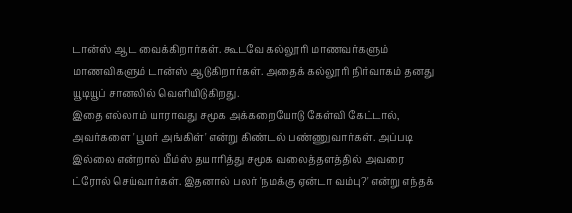டான்ஸ் ஆட வைக்கிறார்கள். கூடவே கல்லூரி மாணவர்களும் மாணவிகளும் டான்ஸ் ஆடுகிறார்கள். அதைக் கல்லூரி நிர்வாகம் தனது யூடியூப் சானலில் வெளியிடுகிறது.
இதை எல்லாம் யாராவது சமூக அக்கறையோடு கேள்வி கேட்டால், அவர்களை 'பூமர் அங்கிள்' என்று கிண்டல் பண்ணுவார்கள். அப்படி இல்லை என்றால் மீம்ஸ் தயாரித்து சமூக வலைத்தளத்தில் அவரை ட்ரோல் செய்வார்கள். இதனால் பலர் 'நமக்கு ஏன்டா வம்பு?' என்று எந்தக்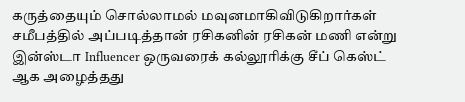கருத்தையும் சொல்லாமல் மவுனமாகிவிடுகிறார்கள்
சமீபத்தில் அப்படித்தான் ரசிகனின் ரசிகன் மணி என்று இன்ஸ்டா Influencer ஒருவரைக் கல்லூரிக்கு சீப் கெஸ்ட் ஆக அழைத்தது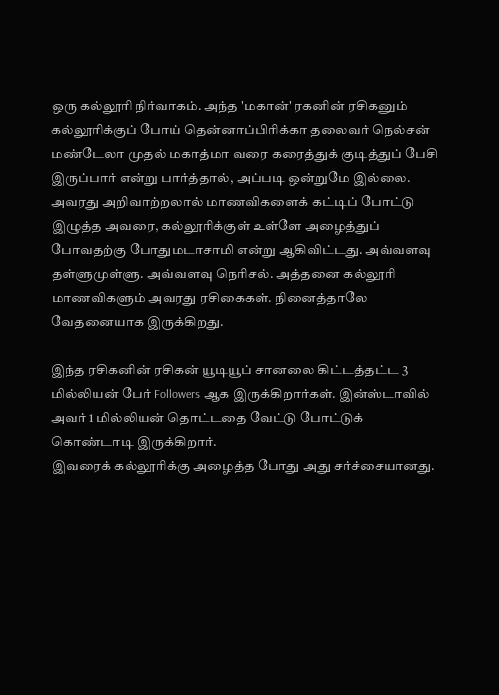ஒரு கல்லூரி நிர்வாகம். அந்த 'மகான்' ரகனின் ரசிகனும் கல்லூரிக்குப் போய் தென்னாப்பிரிக்கா தலைவர் நெல்சன் மண்டேலா முதல் மகாத்மா வரை கரைத்துக் குடித்துப் பேசி இருப்பார் என்று பார்த்தால், அப்படி ஒன்றுமே இல்லை.
அவரது அறிவாற்றலால் மாணவிகளைக் கட்டிப் போட்டு இழுத்த அவரை, கல்லூரிக்குள் உள்ளே அழைத்துப் போவதற்கு போதுமடாசாமி என்று ஆகிவிட்டது. அவ்வளவு தள்ளுமுள்ளு. அவ்வளவு நெரிசல். அத்தனை கல்லூரி மாணவிகளும் அவரது ரசிகைகள். நினைத்தாலே வேதனையாக இருக்கிறது.

இந்த ரசிகனின் ரசிகன் யூடியூப் சானலை கிட்டத்தட்ட 3 மில்லியன் பேர் Followers ஆக இருக்கிறார்கள். இன்ஸ்டாவில் அவர் 1 மில்லியன் தொட்டதை வேட்டு போட்டுக் கொண்டாடி இருக்கிறார்.
இவரைக் கல்லூரிக்கு அழைத்த போது அது சர்ச்சையானது.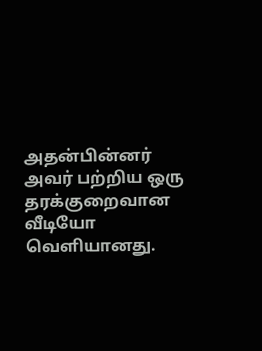அதன்பின்னர் அவர் பற்றிய ஒரு தரக்குறைவான வீடியோ வெளியானது.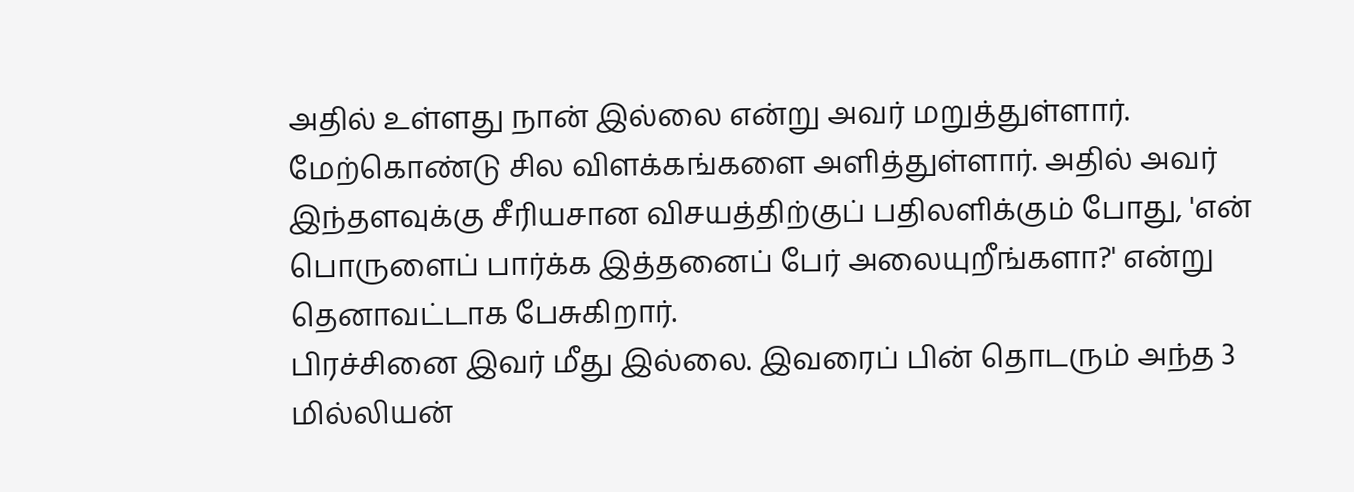அதில் உள்ளது நான் இல்லை என்று அவர் மறுத்துள்ளார்.
மேற்கொண்டு சில விளக்கங்களை அளித்துள்ளார். அதில் அவர் இந்தளவுக்கு சீரியசான விசயத்திற்குப் பதிலளிக்கும் போது, 'என் பொருளைப் பார்க்க இத்தனைப் பேர் அலையுறீங்களா?' என்று தெனாவட்டாக பேசுகிறார்.
பிரச்சினை இவர் மீது இல்லை. இவரைப் பின் தொடரும் அந்த 3 மில்லியன்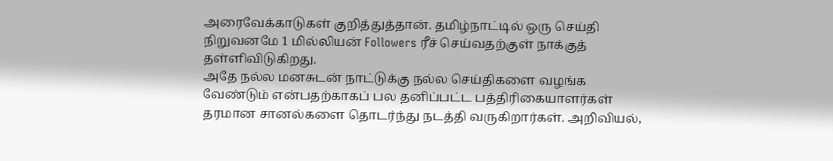அரைவேக்காடுகள் குறித்துத்தான். தமிழ்நாட்டில் ஒரு செய்தி நிறுவனமே 1 மில்லியன் Followers ரீச் செய்வதற்குள் நாக்குத் தள்ளிவிடுகிறது.
அதே நல்ல மனசுடன் நாட்டுக்கு நல்ல செய்திகளை வழங்க வேண்டும் என்பதற்காகப் பல தனிப்பட்ட பத்திரிகையாளர்கள் தரமான சானல்களை தொடர்ந்து நடத்தி வருகிறார்கள். அறிவியல்,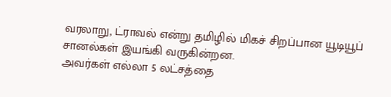வரலாறு, ட்ராவல் என்று தமிழில் மிகச் சிறப்பான யூடியூப் சானல்கள் இயங்கி வருகின்றன.
அவர்கள் எல்லா 5 லட்சத்தை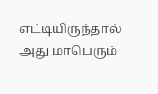எட்டியிருந்தால் அது மாபெரும்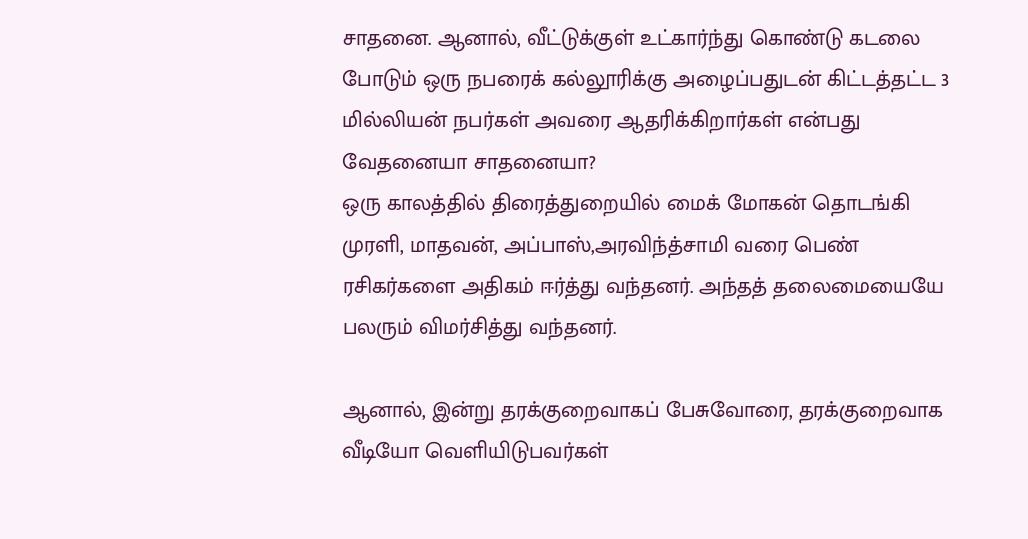சாதனை. ஆனால், வீட்டுக்குள் உட்கார்ந்து கொண்டு கடலை போடும் ஒரு நபரைக் கல்லூரிக்கு அழைப்பதுடன் கிட்டத்தட்ட 3 மில்லியன் நபர்கள் அவரை ஆதரிக்கிறார்கள் என்பது வேதனையா சாதனையா?
ஒரு காலத்தில் திரைத்துறையில் மைக் மோகன் தொடங்கி முரளி, மாதவன், அப்பாஸ்,அரவிந்த்சாமி வரை பெண் ரசிகர்களை அதிகம் ஈர்த்து வந்தனர். அந்தத் தலைமையையே பலரும் விமர்சித்து வந்தனர்.

ஆனால், இன்று தரக்குறைவாகப் பேசுவோரை, தரக்குறைவாக வீடியோ வெளியிடுபவர்கள்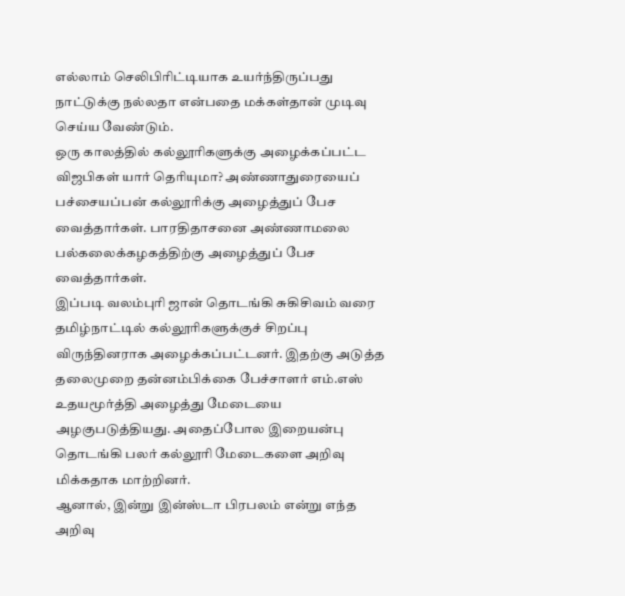எல்லாம் செலிபிரிட்டியாக உயர்ந்திருப்பது நாட்டுக்கு நல்லதா என்பதை மக்கள்தான் முடிவு செய்ய வேண்டும்.
ஒரு காலத்தில் கல்லூரிகளுக்கு அழைக்கப்பட்ட விஜபிகள் யார் தெரியுமா? அண்ணாதுரையைப் பச்சையப்பன் கல்லூரிக்கு அழைத்துப் பேச வைத்தார்கள். பாரதிதாசனை அண்ணாமலை பல்கலைக்கழகத்திற்கு அழைத்துப் பேச வைத்தார்கள்.
இப்படி வலம்புரி ஜான் தொடங்கி சுகிசிவம் வரை தமிழ்நாட்டில் கல்லூரிகளுக்குச் சிறப்பு விருந்தினராக அழைக்கப்பட்டனர். இதற்கு அடுத்த தலைமுறை தன்னம்பிக்கை பேச்சாளர் எம்.எஸ் உதயமூர்த்தி அழைத்து மேடையை அழகுபடுத்தியது. அதைப்போல இறையன்பு தொடங்கி பலர் கல்லூரி மேடைகளை அறிவு மிக்கதாக மாற்றினர்.
ஆனால், இன்று இன்ஸ்டா பிரபலம் என்று எந்த அறிவு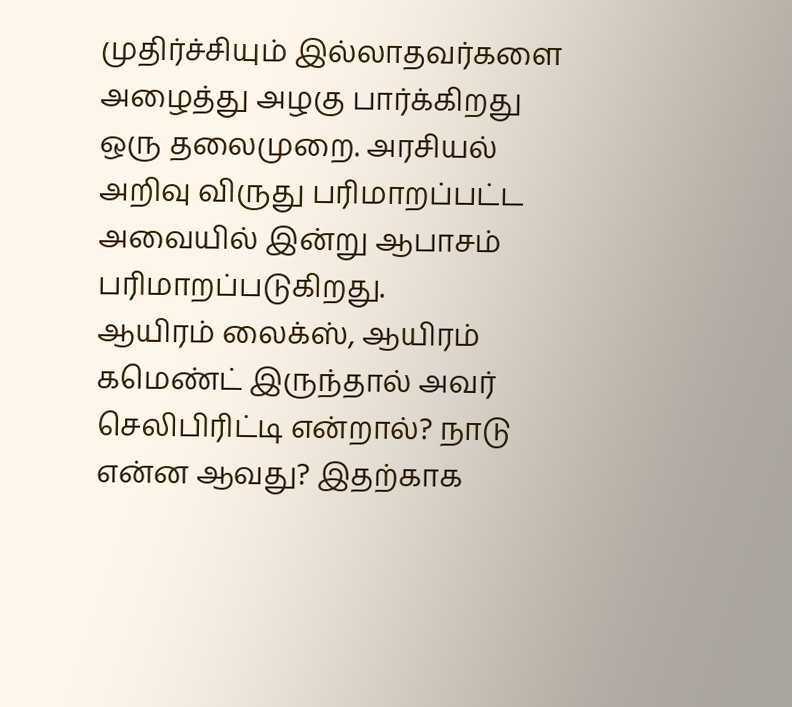முதிர்ச்சியும் இல்லாதவர்களை அழைத்து அழகு பார்க்கிறது ஒரு தலைமுறை. அரசியல் அறிவு விருது பரிமாறப்பட்ட அவையில் இன்று ஆபாசம் பரிமாறப்படுகிறது.
ஆயிரம் லைக்ஸ், ஆயிரம் கமெண்ட் இருந்தால் அவர் செலிபிரிட்டி என்றால்? நாடு என்ன ஆவது? இதற்காக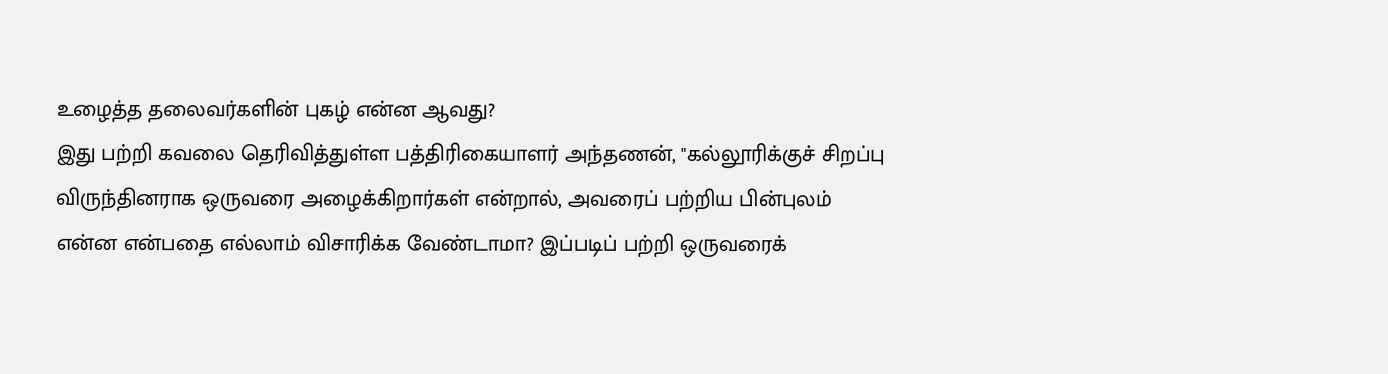உழைத்த தலைவர்களின் புகழ் என்ன ஆவது?
இது பற்றி கவலை தெரிவித்துள்ள பத்திரிகையாளர் அந்தணன், "கல்லூரிக்குச் சிறப்பு விருந்தினராக ஒருவரை அழைக்கிறார்கள் என்றால், அவரைப் பற்றிய பின்புலம் என்ன என்பதை எல்லாம் விசாரிக்க வேண்டாமா? இப்படிப் பற்றி ஒருவரைக்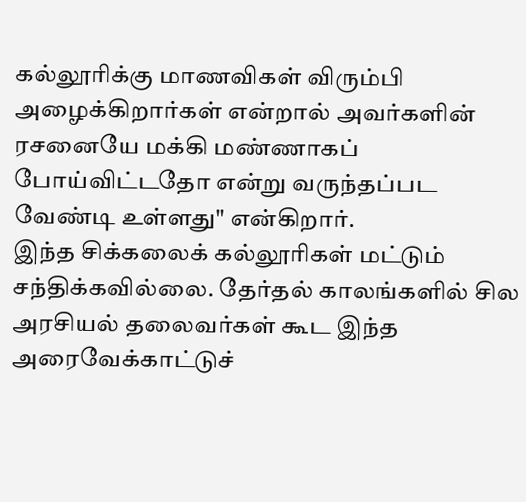கல்லூரிக்கு மாணவிகள் விரும்பி அழைக்கிறார்கள் என்றால் அவர்களின் ரசனையே மக்கி மண்ணாகப் போய்விட்டதோ என்று வருந்தப்பட வேண்டி உள்ளது" என்கிறார்.
இந்த சிக்கலைக் கல்லூரிகள் மட்டும் சந்திக்கவில்லை. தேர்தல் காலங்களில் சில அரசியல் தலைவர்கள் கூட இந்த அரைவேக்காட்டுச்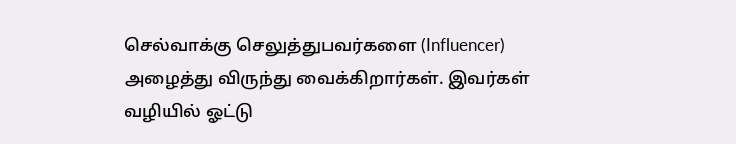செல்வாக்கு செலுத்துபவர்களை (Influencer) அழைத்து விருந்து வைக்கிறார்கள். இவர்கள் வழியில் ஓட்டு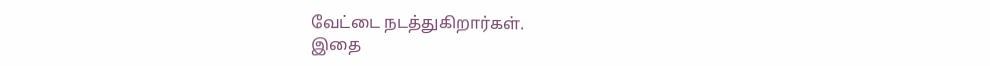வேட்டை நடத்துகிறார்கள்.
இதை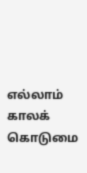எல்லாம் காலக் கொடுமை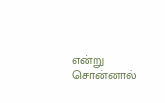என்று சொன்னால்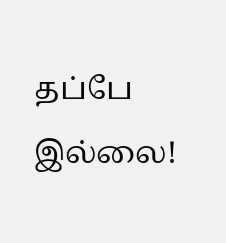தப்பே இல்லை!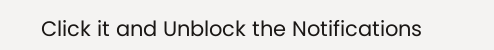Click it and Unblock the Notifications